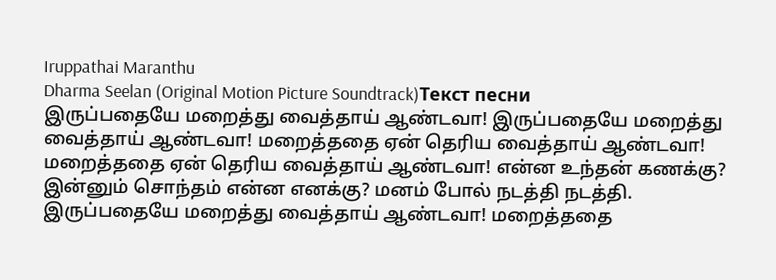Iruppathai Maranthu
Dharma Seelan (Original Motion Picture Soundtrack)Текст песни
இருப்பதையே மறைத்து வைத்தாய் ஆண்டவா! இருப்பதையே மறைத்து வைத்தாய் ஆண்டவா! மறைத்ததை ஏன் தெரிய வைத்தாய் ஆண்டவா! மறைத்ததை ஏன் தெரிய வைத்தாய் ஆண்டவா! என்ன உந்தன் கணக்கு? இன்னும் சொந்தம் என்ன எனக்கு? மனம் போல் நடத்தி நடத்தி. இருப்பதையே மறைத்து வைத்தாய் ஆண்டவா! மறைத்ததை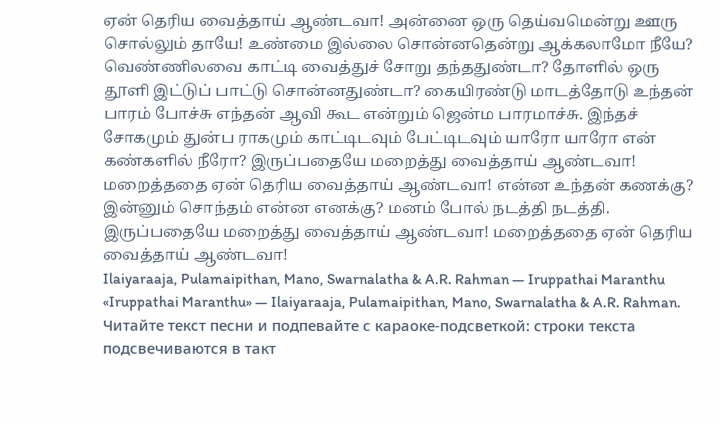ஏன் தெரிய வைத்தாய் ஆண்டவா! அன்னை ஒரு தெய்வமென்று ஊரு சொல்லும் தாயே! உண்மை இல்லை சொன்னதென்று ஆக்கலாமோ நீயே? வெண்ணிலவை காட்டி வைத்துச் சோறு தந்ததுண்டா? தோளில் ஒரு தூளி இட்டுப் பாட்டு சொன்னதுண்டா? கையிரண்டு மாடத்தோடு உந்தன் பாரம் போச்சு எந்தன் ஆவி கூட என்றும் ஜென்ம பாரமாச்சு. இந்தச் சோகமும் துன்ப ராகமும் காட்டிடவும் பேட்டிடவும் யாரோ யாரோ என் கண்களில் நீரோ? இருப்பதையே மறைத்து வைத்தாய் ஆண்டவா! மறைத்ததை ஏன் தெரிய வைத்தாய் ஆண்டவா! என்ன உந்தன் கணக்கு? இன்னும் சொந்தம் என்ன எனக்கு? மனம் போல் நடத்தி நடத்தி. இருப்பதையே மறைத்து வைத்தாய் ஆண்டவா! மறைத்ததை ஏன் தெரிய வைத்தாய் ஆண்டவா!
Ilaiyaraaja, Pulamaipithan, Mano, Swarnalatha & A.R. Rahman — Iruppathai Maranthu
«Iruppathai Maranthu» — Ilaiyaraaja, Pulamaipithan, Mano, Swarnalatha & A.R. Rahman. Читайте текст песни и подпевайте с караоке-подсветкой: строки текста подсвечиваются в такт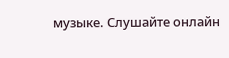музыке. Слушайте онлайн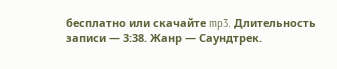бесплатно или скачайте mp3. Длительность записи — 3:38. Жанр — Саундтрек.